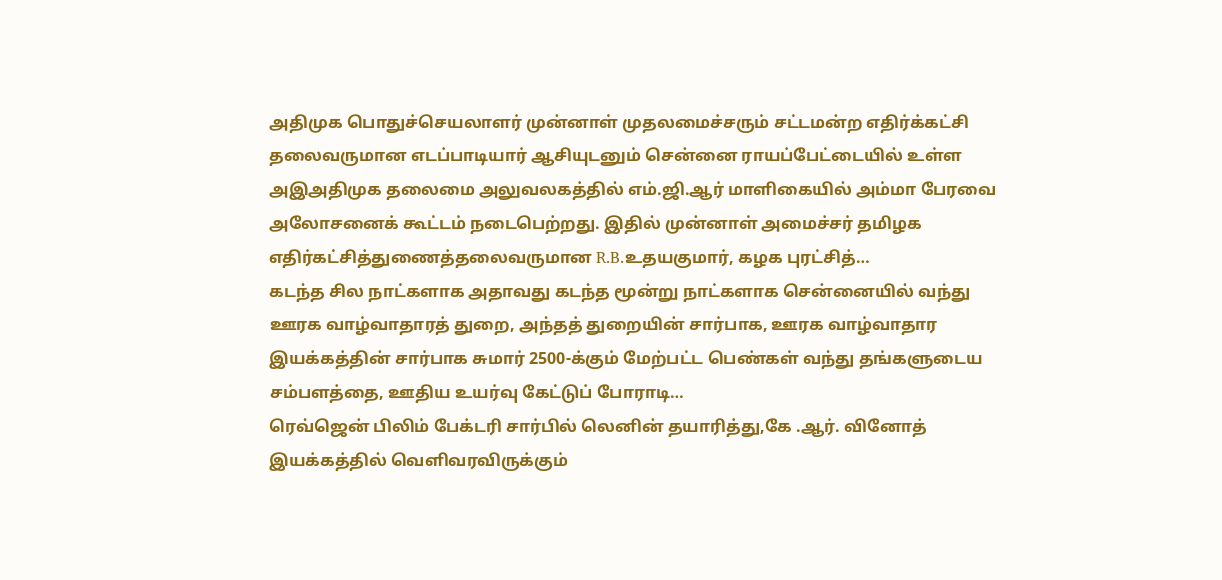அதிமுக பொதுச்செயலாளர் முன்னாள் முதலமைச்சரும் சட்டமன்ற எதிர்க்கட்சி தலைவருமான எடப்பாடியார் ஆசியுடனும் சென்னை ராயப்பேட்டையில் உள்ள அஇஅதிமுக தலைமை அலுவலகத்தில் எம்.ஜி.ஆர் மாளிகையில் அம்மா பேரவை அலோசனைக் கூட்டம் நடைபெற்றது. இதில் முன்னாள் அமைச்சர் தமிழக எதிர்கட்சித்துணைத்தலைவருமான R.B.உதயகுமார், கழக புரட்சித்…
கடந்த சில நாட்களாக அதாவது கடந்த மூன்று நாட்களாக சென்னையில் வந்து ஊரக வாழ்வாதாரத் துறை, அந்தத் துறையின் சார்பாக, ஊரக வாழ்வாதார இயக்கத்தின் சார்பாக சுமார் 2500-க்கும் மேற்பட்ட பெண்கள் வந்து தங்களுடைய சம்பளத்தை, ஊதிய உயர்வு கேட்டுப் போராடி…
ரெவ்ஜென் பிலிம் பேக்டரி சார்பில் லெனின் தயாரித்து,கே .ஆர். வினோத் இயக்கத்தில் வெளிவரவிருக்கும்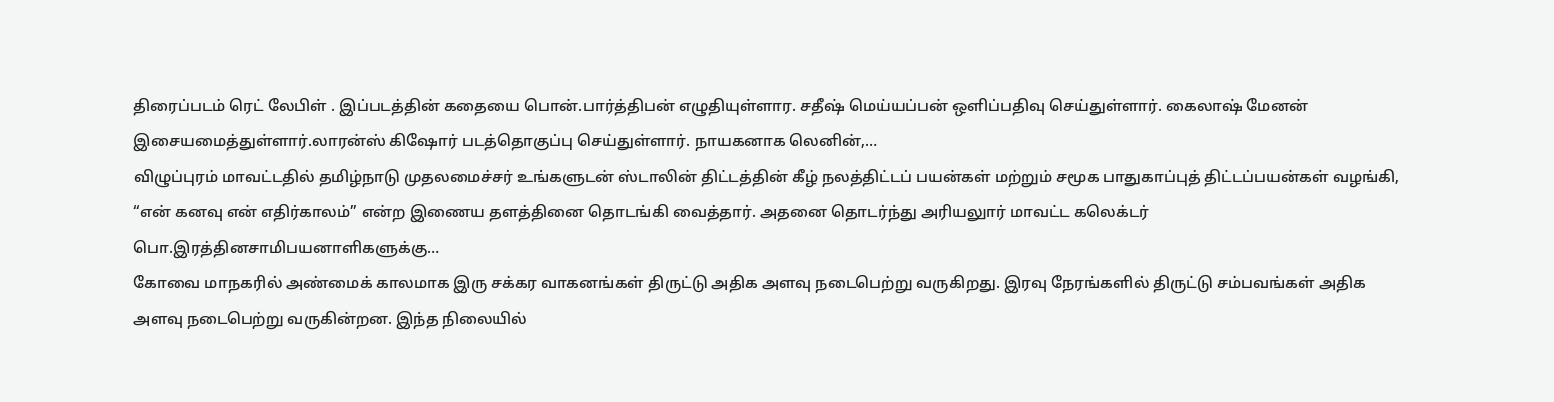திரைப்படம் ரெட் லேபிள் . இப்படத்தின் கதையை பொன்.பார்த்திபன் எழுதியுள்ளார. சதீஷ் மெய்யப்பன் ஒளிப்பதிவு செய்துள்ளார். கைலாஷ் மேனன் இசையமைத்துள்ளார்.லாரன்ஸ் கிஷோர் படத்தொகுப்பு செய்துள்ளார். நாயகனாக லெனின்,…
விழுப்புரம் மாவட்டதில் தமிழ்நாடு முதலமைச்சர் உங்களுடன் ஸ்டாலின் திட்டத்தின் கீழ் நலத்திட்டப் பயன்கள் மற்றும் சமூக பாதுகாப்புத் திட்டப்பயன்கள் வழங்கி, “என் கனவு என் எதிர்காலம்” என்ற இணைய தளத்தினை தொடங்கி வைத்தார். அதனை தொடர்ந்து அரியலுார் மாவட்ட கலெக்டர் பொ.இரத்தினசாமிபயனாளிகளுக்கு…
கோவை மாநகரில் அண்மைக் காலமாக இரு சக்கர வாகனங்கள் திருட்டு அதிக அளவு நடைபெற்று வருகிறது. இரவு நேரங்களில் திருட்டு சம்பவங்கள் அதிக அளவு நடைபெற்று வருகின்றன. இந்த நிலையில்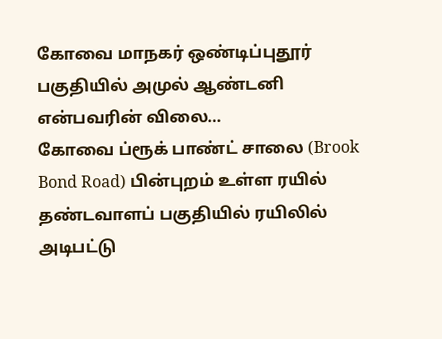கோவை மாநகர் ஒண்டிப்புதூர் பகுதியில் அமுல் ஆண்டனி என்பவரின் விலை…
கோவை ப்ரூக் பாண்ட் சாலை (Brook Bond Road) பின்புறம் உள்ள ரயில் தண்டவாளப் பகுதியில் ரயிலில் அடிபட்டு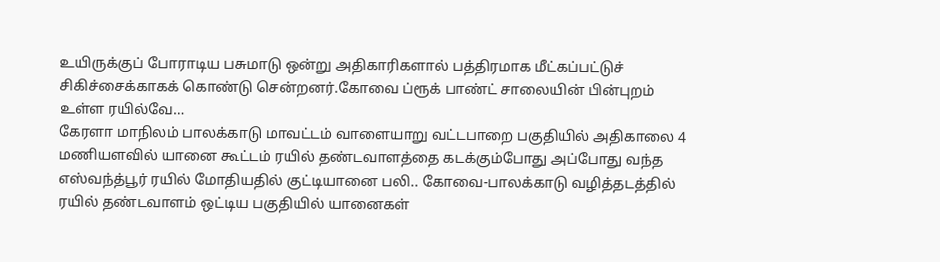உயிருக்குப் போராடிய பசுமாடு ஒன்று அதிகாரிகளால் பத்திரமாக மீட்கப்பட்டுச் சிகிச்சைக்காகக் கொண்டு சென்றனர்.கோவை ப்ரூக் பாண்ட் சாலையின் பின்புறம் உள்ள ரயில்வே…
கேரளா மாநிலம் பாலக்காடு மாவட்டம் வாளையாறு வட்டபாறை பகுதியில் அதிகாலை 4 மணியளவில் யானை கூட்டம் ரயில் தண்டவாளத்தை கடக்கும்போது அப்போது வந்த எஸ்வந்த்பூர் ரயில் மோதியதில் குட்டியானை பலி.. கோவை-பாலக்காடு வழித்தடத்தில் ரயில் தண்டவாளம் ஒட்டிய பகுதியில் யானைகள்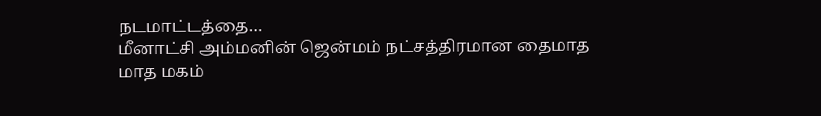நடமாட்டத்தை…
மீனாட்சி அம்மனின் ஜென்மம் நட்சத்திரமான தைமாத மாத மகம்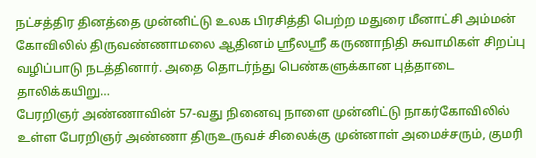நட்சத்திர தினத்தை முன்னிட்டு உலக பிரசித்தி பெற்ற மதுரை மீனாட்சி அம்மன் கோவிலில் திருவண்ணாமலை ஆதினம் ஸ்ரீலஸ்ரீ கருணாநிதி சுவாமிகள் சிறப்பு வழிப்பாடு நடத்தினார். அதை தொடர்ந்து பெண்களுக்கான புத்தாடை தாலிக்கயிறு…
பேரறிஞர் அண்ணாவின் 57-வது நினைவு நாளை முன்னிட்டு நாகர்கோவிலில் உள்ள பேரறிஞர் அண்ணா திருஉருவச் சிலைக்கு முன்னாள் அமைச்சரும், குமரி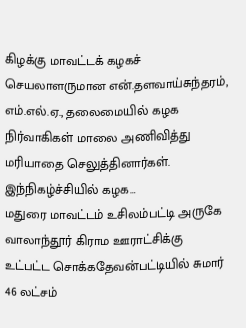கிழக்கு மாவட்டக் கழகச் செயலாளருமான என்.தளவாய்சுந்தரம், எம்.எல்.ஏ., தலைமையில் கழக நிர்வாகிகள் மாலை அணிவித்து மரியாதை செலுத்தினார்கள். இந்நிகழ்ச்சியில் கழக…
மதுரை மாவட்டம் உசிலம்பட்டி அருகே வாலாந்தூர் கிராம ஊராட்சிக்கு உட்பட்ட சொக்கதேவன்பட்டியில் சுமார் 46 லட்சம்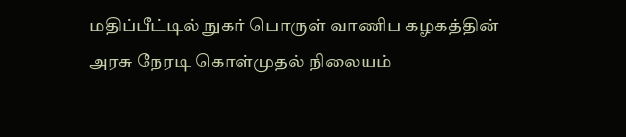மதிப்பீட்டில் நுகர் பொருள் வாணிப கழகத்தின் அரசு நேரடி கொள்முதல் நிலையம்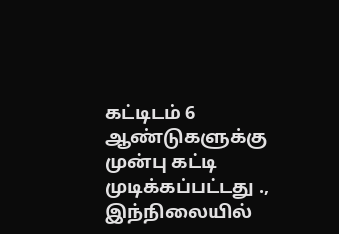கட்டிடம் 6 ஆண்டுகளுக்கு முன்பு கட்டி முடிக்கப்பட்டது ., இந்நிலையில்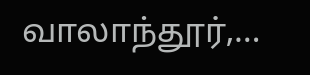வாலாந்தூர்,…